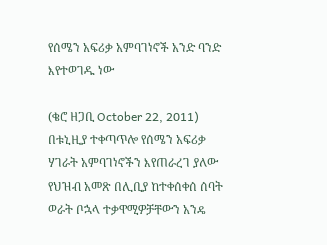የሰሜን አፍሪቃ አምባገነኖች አንድ ባንድ እየተወገዱ ነው

(ቄሮ ዘጋቢ October 22, 2011)  በቱኒዚያ ተቀጣጥሎ የሰሜን አፍሪቃ ሃገራት አምባገነኖችን እየጠራረገ ያለው የህዝብ አመጽ በሊቢያ ከተቀሰቀሰ ሰባት ወራት ቦኋላ ተቃዋሚዎቻቸውን አንዴ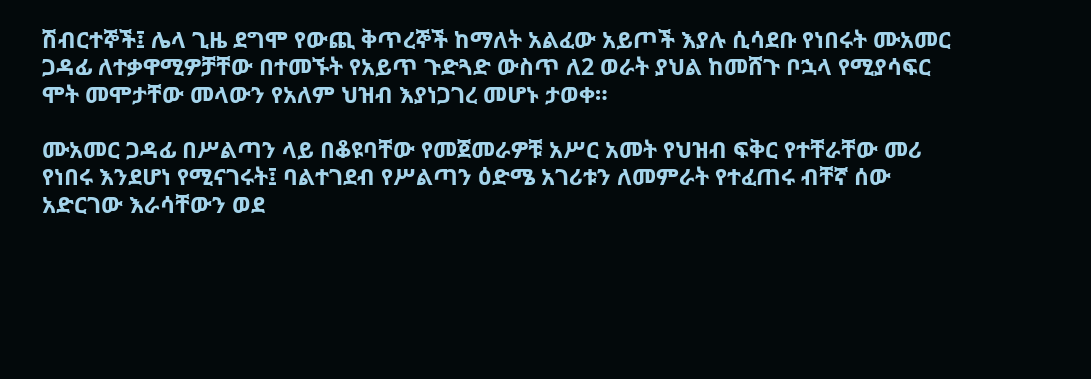ሽብርተኞች፤ ሌላ ጊዜ ደግሞ የውጪ ቅጥረኞች ከማለት አልፈው አይጦች እያሉ ሲሳደቡ የነበሩት ሙአመር ጋዳፊ ለተቃዋሚዎቻቸው በተመኙት የአይጥ ጉድጓድ ውስጥ ለ2 ወራት ያህል ከመሸጉ ቦኋላ የሚያሳፍር ሞት መሞታቸው መላውን የአለም ህዝብ እያነጋገረ መሆኑ ታወቀ።

ሙአመር ጋዳፊ በሥልጣን ላይ በቆዩባቸው የመጀመራዎቹ አሥር አመት የህዝብ ፍቅር የተቸራቸው መሪ የነበሩ እንደሆነ የሚናገሩት፤ ባልተገደብ የሥልጣን ዕድሜ አገሪቱን ለመምራት የተፈጠሩ ብቸኛ ሰው አድርገው እራሳቸውን ወደ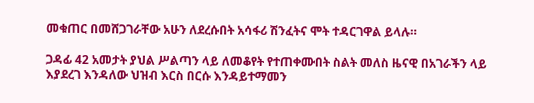መቁጠር በመሸጋገራቸው አሁን ለደረሱበት አሳፋሪ ሽንፈትና ሞት ተዳርገዋል ይላሉ።

ጋዳፊ 42 አመታት ያህል ሥልጣን ላይ ለመቆየት የተጠቀሙበት ስልት መለስ ዜናዊ በአገራችን ላይ እያደረገ እንዳለው ህዝብ እርስ በርሱ እንዳይተማመን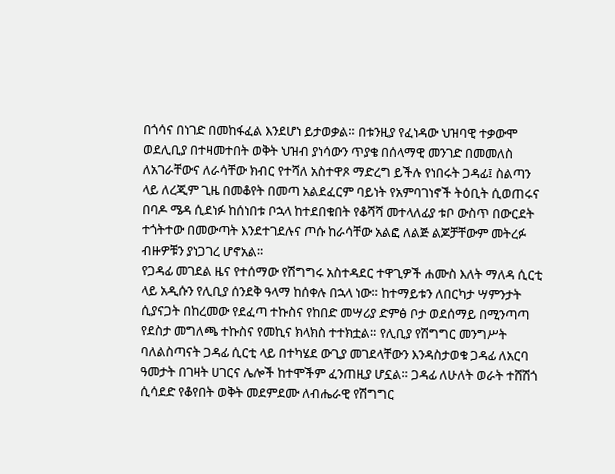በጎሳና በነገድ በመከፋፈል እንደሆነ ይታወቃል። በቱንዚያ የፈነዳው ህዝባዊ ተቃውሞ ወደሊቢያ በተዛመተበት ወቅት ህዝብ ያነሳውን ጥያቄ በሰላማዊ መንገድ በመመለስ ለአገራቸውና ለራሳቸው ክብር የተሻለ አስተዋጾ ማድረግ ይችሉ የነበሩት ጋዳፊ፤ ስልጣን ላይ ለረጂም ጊዜ በመቆየት በመጣ አልደፈርም ባይነት የአምባገነኖች ትዕቢት ሲወጠሩና በባዶ ሜዳ ሲደነፉ ከሰነበቱ ቦኋላ ከተደበቁበት የቆሻሻ መተላለፊያ ቱቦ ውስጥ በውርደት ተጎትተው በመውጣት እንደተገደሉና ጦሱ ከራሳቸው አልፎ ለልጅ ልጆቻቸውም መትረፉ ብዙዎቹን ያነጋገረ ሆኖአል።
የጋዳፊ መገደል ዜና የተሰማው የሽግግሩ አስተዳደር ተዋጊዎች ሐሙስ እለት ማለዳ ሲርቲ ላይ አዲሱን የሊቢያ ሰንደቅ ዓላማ ከሰቀሉ በኋላ ነው። ከተማይቱን ለበርካታ ሣምንታት ሲያናጋት በከረመው የደፈጣ ተኩስና የከበድ መሣሪያ ድምፅ ቦታ ወደሰማይ በሚንጣጣ የደስታ መግለጫ ተኩስና የመኪና ክላክስ ተተክቷል። የሊቢያ የሽግግር መንግሥት ባለልስጣናት ጋዳፊ ሲርቲ ላይ በተካሄደ ውጊያ መገደላቸውን እንዳስታወቁ ጋዳፊ ለአርባ ዓመታት በገዛት ሀገርና ሌሎች ከተሞችም ፈንጠዚያ ሆኗል። ጋዳፊ ለሁለት ወራት ተሸሽጎ ሲሳደድ የቆየበት ወቅት መደምደሙ ለብሔራዊ የሽግግር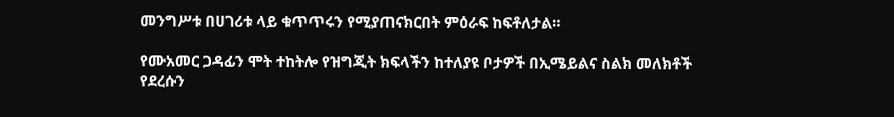መንግሥቱ በሀገሪቱ ላይ ቁጥጥሩን የሚያጠናክርበት ምዕራፍ ከፍቶለታል።

የሙአመር ጋዳፊን ሞት ተከትሎ የዝግጂት ክፍላችን ከተለያዩ ቦታዎች በኢሜይልና ስልክ መለክቶች የደረሱን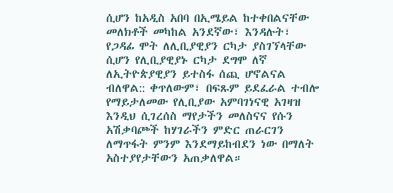ሲሆን ከአዲስ አበባ በኢሜይል ከተቀበልናቸው መለክቶች መካከል አንደኛው፣ እንዳሉት፣ የጋዳፊ ሞት ለሊቢያዊያን ርካታ ያስገኘላቸው ሲሆን የሊቢያዊያኑ ርካታ ደግሞ ለኛ ለኢትዮጵያዊያን ይተስፋ ሰጪ ሆኖልናል ብለዋል:: ቀጥለውም፣ በፍጹም ይደፈራል ተብሎ የማይታለመው የሊቢያው አምባገነናዊ አገዛዝ እንዲህ ሲገረሰስ ማየታችን መለስናና የሱን አሽቃባጮች ከሃገራችን ምድር ጠራርገን ለማጥፋት ምንም እንደማይከብደን ነው በማለት አስተያየታቸውን አጠቃለዋል።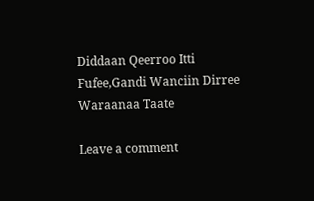Diddaan Qeerroo Itti Fufee,Gandi Wanciin Dirree Waraanaa Taate

Leave a comment